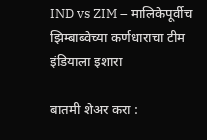IND vs ZIM – मालिकेपूर्वीच झिम्बाब्वेच्या कर्णधाराचा टीम इंडियाला इशारा

बातमी शेअर करा :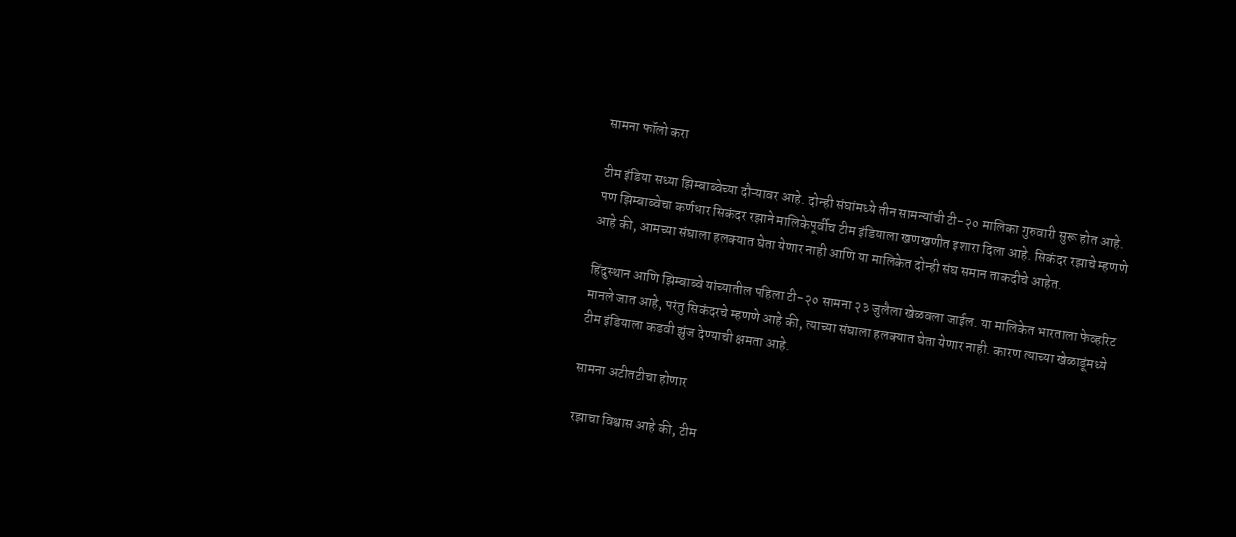सामना फॉलो करा

टीम इंडिया सध्या झिम्बाब्वेच्या दौऱ्यावर आहे. दोन्ही संघांमध्ये तीन सामन्यांची टी-२० मालिका गुरुवारी सुरू होत आहे. पण झिम्बाब्वेचा कर्णधार सिकंदर रझाने मालिकेपूर्वीच टीम इंडियाला खणखणीत इशारा दिला आहे. सिकंदर रझाचे म्हणणे आहे की, आमच्या संघाला हलक्यात घेता येणार नाही आणि या मालिकेत दोन्ही संघ समान ताकदीचे आहेत.

हिंदुस्थान आणि झिम्बाब्वे यांच्यातील पहिला टी-२० सामना २३ जुलैला खेळवला जाईल. या मालिकेत भारताला फेव्हरिट मानले जात आहे, परंतु सिकंदरचे म्हणणे आहे की, त्याच्या संघाला हलक्यात घेता येणार नाही. कारण त्याच्या खेळाडूंमध्ये टीम इंडियाला कडवी झुंज देण्याची क्षमता आहे.

सामना अटीतटीचा होणार

रझाचा विश्वास आहे की, टीम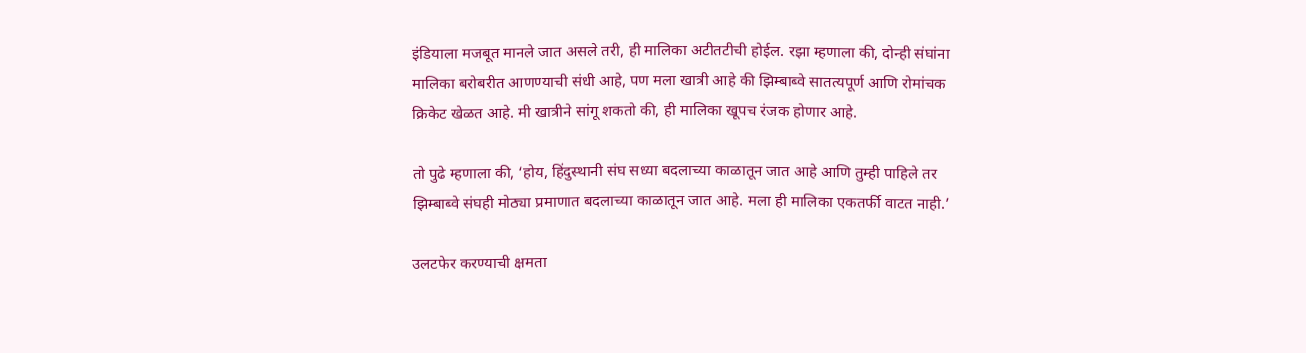इंडियाला मजबूत मानले जात असले तरी, ही मालिका अटीतटीची होईल. रझा म्हणाला की, दोन्ही संघांना मालिका बरोबरीत आणण्याची संधी आहे, पण मला खात्री आहे की झिम्बाब्वे सातत्यपूर्ण आणि रोमांचक क्रिकेट खेळत आहे. मी खात्रीने सांगू शकतो की, ही मालिका खूपच रंजक होणार आहे.

तो पुढे म्हणाला की, ‘होय, हिंदुस्थानी संघ सध्या बदलाच्या काळातून जात आहे आणि तुम्ही पाहिले तर झिम्बाब्वे संघही मोठ्या प्रमाणात बदलाच्या काळातून जात आहे. मला ही मालिका एकतर्फी वाटत नाही.’

उलटफेर करण्याची क्षमता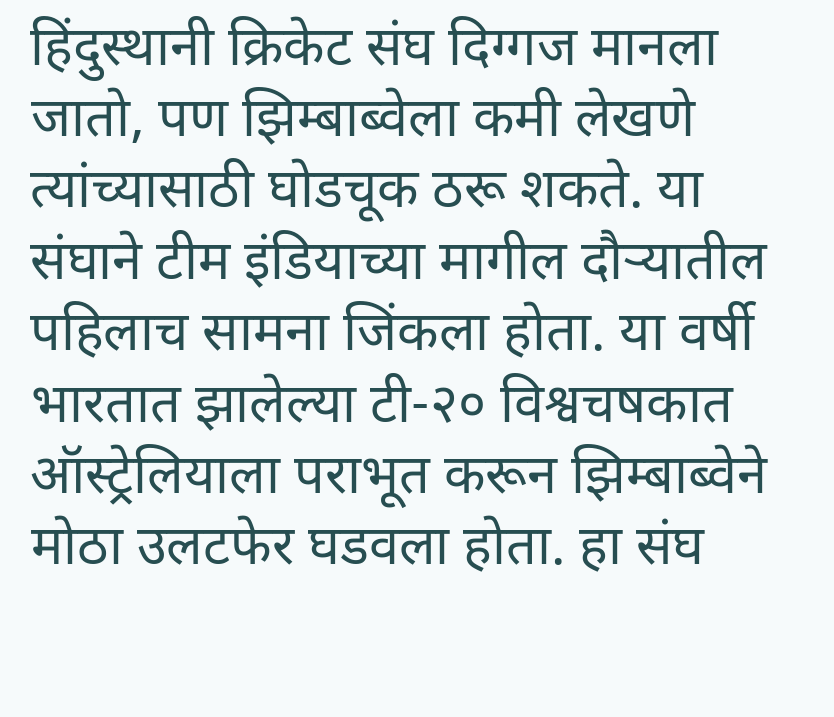हिंदुस्थानी क्रिकेट संघ दिग्गज मानला जातो, पण झिम्बाब्वेला कमी लेखणे त्यांच्यासाठी घोडचूक ठरू शकते. या संघाने टीम इंडियाच्या मागील दौऱ्यातील पहिलाच सामना जिंकला होता. या वर्षी भारतात झालेल्या टी-२० विश्वचषकात ऑस्ट्रेलियाला पराभूत करून झिम्बाब्वेने मोठा उलटफेर घडवला होता. हा संघ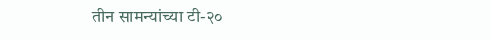तीन सामन्यांच्या टी-२०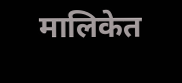मालिकेत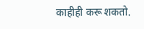काहीही करू शकतो.